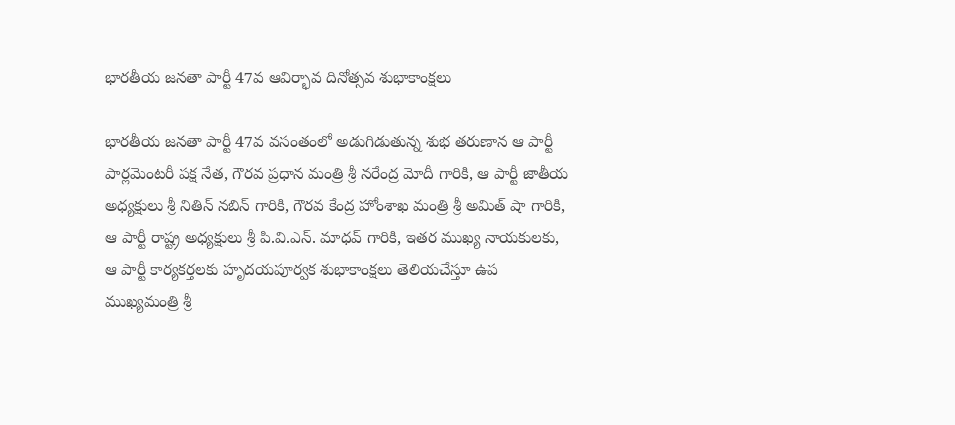భారతీయ జనతా పార్టీ 47వ ఆవిర్భావ దినోత్సవ శుభాకాంక్షలు

భారతీయ జనతా పార్టీ 47వ వసంతంలో అడుగిడుతున్న శుభ తరుణాన ఆ పార్టీ పార్లమెంటరీ పక్ష నేత, గౌరవ ప్రధాన మంత్రి శ్రీ నరేంద్ర మోదీ గారికి, ఆ పార్టీ జాతీయ అధ్యక్షులు శ్రీ నితిన్ నబిన్ గారికి, గౌరవ కేంద్ర హోంశాఖ మంత్రి శ్రీ అమిత్ షా గారికి, ఆ పార్టీ రాష్ట్ర అధ్యక్షులు శ్రీ పి.వి.ఎన్. మాధవ్ గారికి, ఇతర ముఖ్య నాయకులకు, ఆ పార్టీ కార్యకర్తలకు హృదయపూర్వక శుభాకాంక్షలు తెలియచేస్తూ ఉప ముఖ్యమంత్రి శ్రీ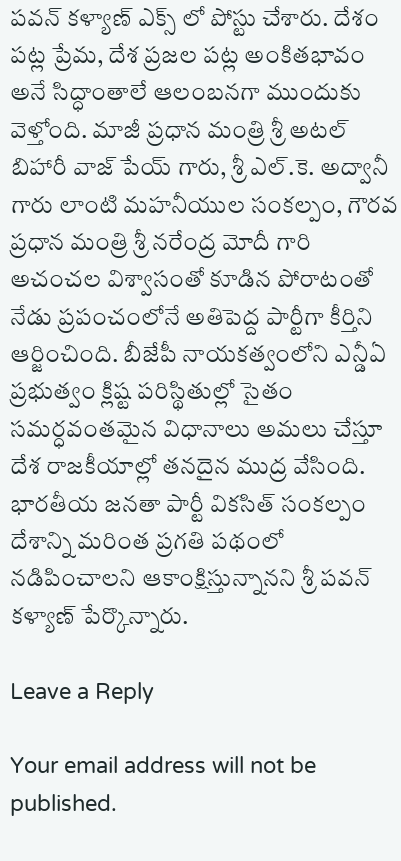పవన్ కళ్యాణ్ ఎక్స్ లో పోస్టు చేశారు. దేశం పట్ల ప్రేమ, దేశ ప్రజల పట్ల అంకితభావం అనే సిద్ధాంతాలే ఆలంబనగా ముందుకు వెళ్తోంది. మాజీ ప్రధాన మంత్రి శ్రీ అటల్ బిహారీ వాజ్ పేయ్ గారు, శ్రీ ఎల్.కె. అద్వానీ గారు లాంటి మహనీయుల సంకల్పం, గౌరవ ప్రధాన మంత్రి శ్రీ నరేంద్ర మోదీ గారి అచంచల విశ్వాసంతో కూడిన పోరాటంతో నేడు ప్రపంచంలోనే అతిపెద్ద పార్టీగా కీర్తిని ఆర్జించింది. బీజేపీ నాయకత్వంలోని ఎన్డీఏ ప్రభుత్వం క్లిష్ట పరిస్థితుల్లో సైతం సమర్ధవంతమైన విధానాలు అమలు చేస్తూ దేశ రాజకీయాల్లో తనదైన ముద్ర వేసింది. భారతీయ జనతా పార్టీ వికసిత్ సంకల్పం దేశాన్ని మరింత ప్రగతి పథంలో నడిపించాలని ఆకాంక్షిస్తున్నానని శ్రీ పవన్ కళ్యాణ్ పేర్కొన్నారు.

Leave a Reply

Your email address will not be published.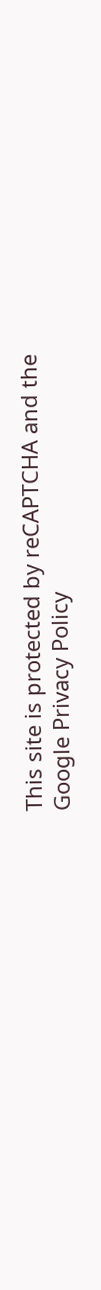This site is protected by reCAPTCHA and the Google Privacy Policy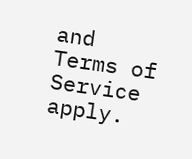and Terms of Service apply.